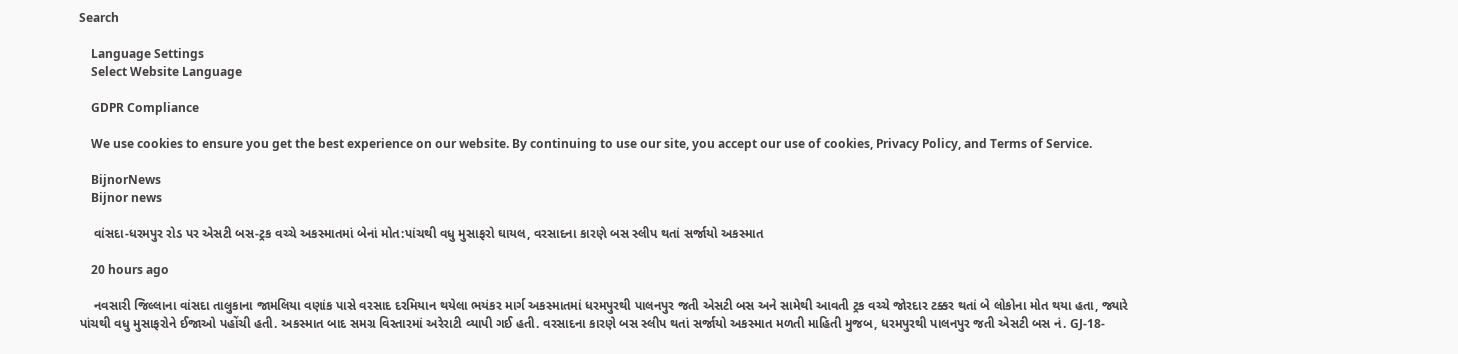Search

    Language Settings
    Select Website Language

    GDPR Compliance

    We use cookies to ensure you get the best experience on our website. By continuing to use our site, you accept our use of cookies, Privacy Policy, and Terms of Service.

    BijnorNews
    Bijnor news

    વાંસદા-ધરમપુર રોડ પર એસટી બસ-ટ્રક વચ્ચે અકસ્માતમાં બેનાં મોત:પાંચથી વધુ મુસાફરો ઘાયલ, વરસાદના કારણે બસ સ્લીપ થતાં સર્જાયો અકસ્માત

    20 hours ago

    નવસારી જિલ્લાના વાંસદા તાલુકાના જામલિયા વણાંક પાસે વરસાદ દરમિયાન થયેલા ભયંકર માર્ગ અકસ્માતમાં ધરમપુરથી પાલનપુર જતી એસટી બસ અને સામેથી આવતી ટ્રક વચ્ચે જોરદાર ટક્કર થતાં બે લોકોના મોત થયા હતા, જ્યારે પાંચથી વધુ મુસાફરોને ઈજાઓ પહોંચી હતી. અકસ્માત બાદ સમગ્ર વિસ્તારમાં અરેરાટી વ્યાપી ગઈ હતી. વરસાદના કારણે બસ સ્લીપ થતાં સર્જાયો અકસ્માત મળતી માહિતી મુજબ, ધરમપુરથી પાલનપુર જતી એસટી બસ નં. GJ-18-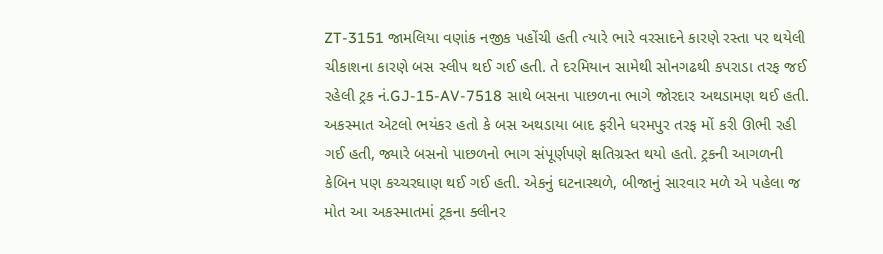ZT-3151 જામલિયા વણાંક નજીક પહોંચી હતી ત્યારે ભારે વરસાદને કારણે રસ્તા પર થયેલી ચીકાશના કારણે બસ સ્લીપ થઈ ગઈ હતી. તે દરમિયાન સામેથી સોનગઢથી કપરાડા તરફ જઈ રહેલી ટ્રક નં.GJ-15-AV-7518 સાથે બસના પાછળના ભાગે જોરદાર અથડામણ થઈ હતી. અકસ્માત એટલો ભયંકર હતો કે બસ અથડાયા બાદ ફરીને ધરમપુર તરફ મોં કરી ઊભી રહી ગઈ હતી, જ્યારે બસનો પાછળનો ભાગ સંપૂર્ણપણે ક્ષતિગ્રસ્ત થયો હતો. ટ્રકની આગળની કેબિન પણ કચ્ચરઘાણ થઈ ગઈ હતી. એકનું ઘટનાસ્થળે, બીજાનું સારવાર મળે એ પહેલા જ મોત આ અકસ્માતમાં ટ્રકના ક્લીનર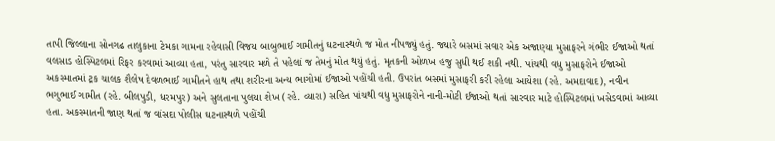તાપી જિલ્લાના સોનગઢ તાલુકાના ટેમકા ગામના રહેવાસી વિજય બાબુભાઈ ગામીતનું ઘટનાસ્થળે જ મોત નીપજ્યું હતું. જ્યારે બસમાં સવાર એક અજાણ્યા મુસાફરને ગંભીર ઈજાઓ થતાં વલસાડ હોસ્પિટલમાં રિફર કરવામાં આવ્યા હતા, પરંતુ સારવાર મળે તે પહેલાં જ તેમનું મોત થયું હતું. મૃતકની ઓળખ હજુ સુધી થઈ શકી નથી. પાંચથી વધુ મુસાફરોને ઈજાઓ અકસ્માતમાં ટ્રક ચાલક શૈલેષ દેવળભાઈ ગામીતને હાથ તથા શરીરના અન્ય ભાગોમાં ઈજાઓ પહોંચી હતી. ઉપરાંત બસમાં મુસાફરી કરી રહેલા આયેશા (રહે. અમદાવાદ), નવીન ભગુભાઈ ગામીત (રહે. બીલપુડી, ધરમપુર) અને સુલતાના પુલયા શેખ (રહે. વ્યારા) સહિત પાંચથી વધુ મુસાફરોને નાની-મોટી ઈજાઓ થતાં સારવાર માટે હોસ્પિટલમાં ખસેડવામાં આવ્યા હતા. અકસ્માતની જાણ થતાં જ વાંસદા પોલીસ ઘટનાસ્થળે પહોંચી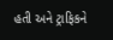હતી અને ટ્રાફિકને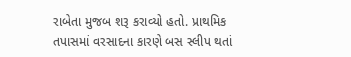રાબેતા મુજબ શરૂ કરાવ્યો હતો. પ્રાથમિક તપાસમાં વરસાદના કારણે બસ સ્લીપ થતાં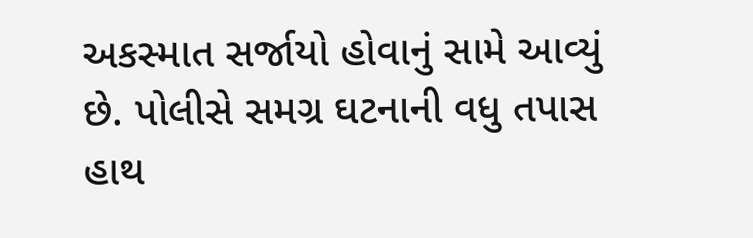અકસ્માત સર્જાયો હોવાનું સામે આવ્યું છે. પોલીસે સમગ્ર ઘટનાની વધુ તપાસ હાથ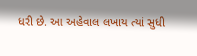ધરી છે. આ અહેવાલ લખાય ત્યાં સુધી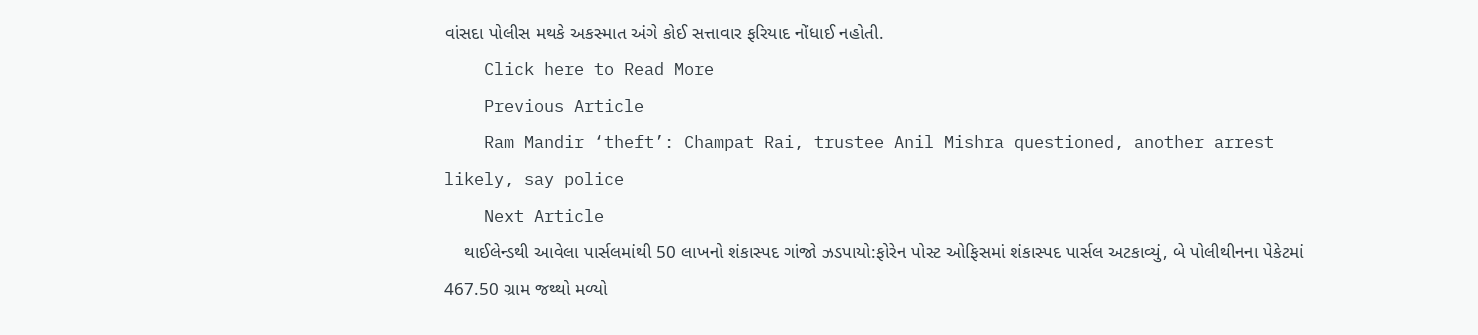વાંસદા પોલીસ મથકે અકસ્માત અંગે કોઈ સત્તાવાર ફરિયાદ નોંધાઈ નહોતી.
    Click here to Read More
    Previous Article
    Ram Mandir ‘theft’: Champat Rai, trustee Anil Mishra questioned, another arrest likely, say police
    Next Article
    થાઈલેન્ડથી આવેલા પાર્સલમાંથી 50 લાખનો શંકાસ્પદ ગાંજો ઝડપાયો:ફોરેન પોસ્ટ ઓફિસમાં શંકાસ્પદ પાર્સલ અટકાવ્યું, બે પોલીથીનના પેકેટમાં 467.50 ગ્રામ જથ્થો મળ્યો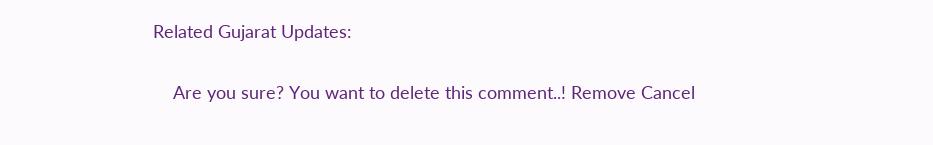Related Gujarat Updates:

    Are you sure? You want to delete this comment..! Remove Cancel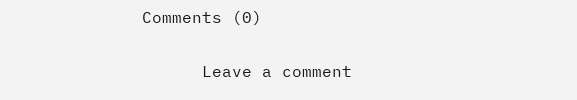Comments (0)

      Leave a comment